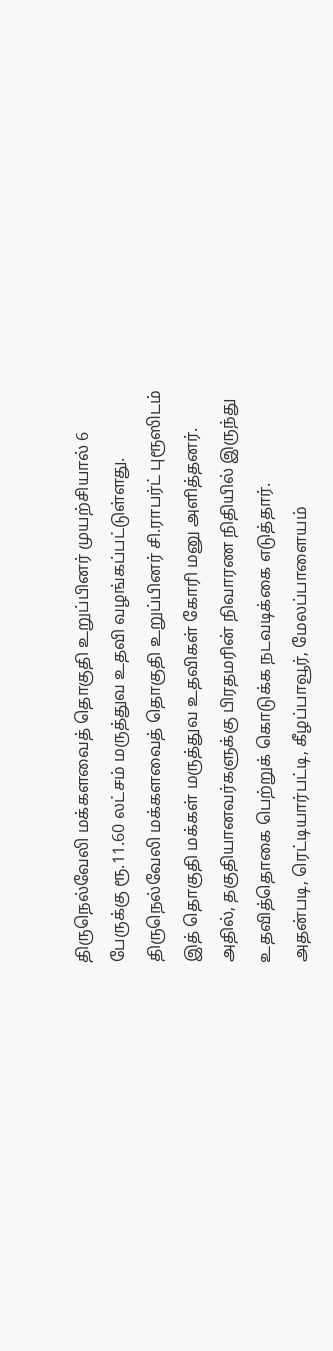திருநெல்வேலி மக்களவைத் தொகுதி உறுப்பினர் முயற்சியால் 6 பேருக்கு ரூ.11.60 லட்சம் மருத்துவ உதவி வழங்கப்பட்டுள்ளது.
திருநெல்வேலி மக்களவைத் தொகுதி உறுப்பினர் சி.ராபர்ட் புரூஸிடம் இத் தொகுதி மக்கள் மருத்துவ உதவிகள் கோரி மனு அளித்தனர். அதில், தகுதியானவர்களுக்கு பிரதமரின் நிவாரண நிதியில் இருந்து உதவித்தொகை பெற்றுக் கொடுக்க நடவடிக்கை எடுத்தார்.
அதன்படி, ரெட்டியார்பட்டி, கீழப்பாவூர், மேலப்பாளையம்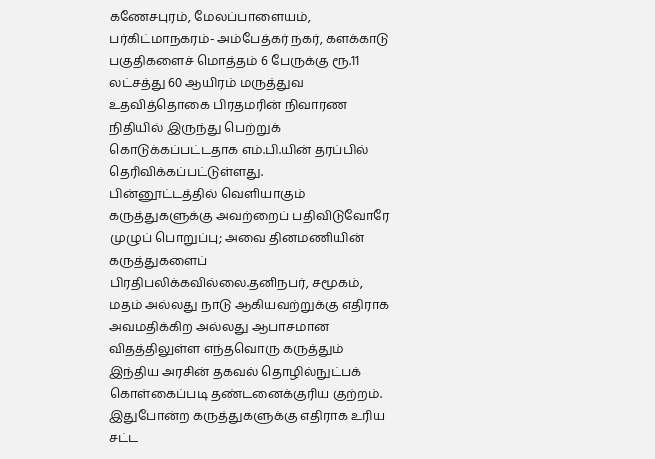கணேசபுரம், மேலப்பாளையம், பர்கிட்மாநகரம்- அம்பேத்கர் நகர், களக்காடு பகுதிகளைச் மொத்தம் 6 பேருக்கு ரூ.11 லட்சத்து 60 ஆயிரம் மருத்துவ உதவித்தொகை பிரதமரின் நிவாரண நிதியில் இருந்து பெற்றுக் கொடுக்கப்பட்டதாக எம்.பி.யின் தரப்பில் தெரிவிக்கப்பட்டுள்ளது.
பின்னூட்டத்தில் வெளியாகும் கருத்துகளுக்கு அவற்றைப் பதிவிடுவோரே முழுப் பொறுப்பு; அவை தினமணியின் கருத்துகளைப் பிரதிபலிக்கவில்லை.தனிநபர், சமூகம், மதம் அல்லது நாடு ஆகியவற்றுக்கு எதிராக அவமதிக்கிற அல்லது ஆபாசமான விதத்திலுள்ள எந்தவொரு கருத்தும் இந்திய அரசின் தகவல் தொழில்நுட்பக் கொள்கைப்படி தண்டனைக்குரிய குற்றம். இதுபோன்ற கருத்துகளுக்கு எதிராக உரிய சட்ட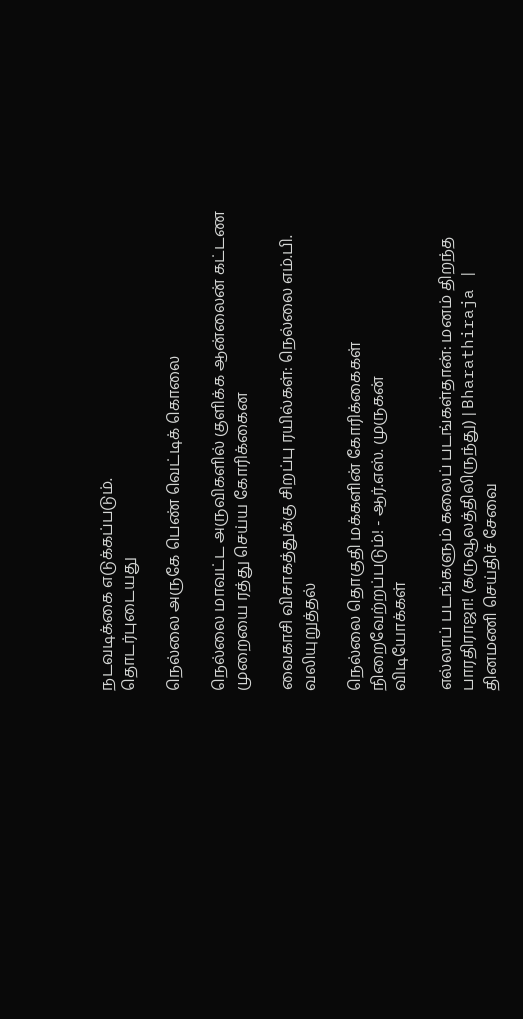நடவடிக்கை எடுக்கப்படும்.
தொடர்புடையது

நெல்லை அருகே பெண் வெட்டிக் கொலை

நெல்லை மாவட்ட அருவிகளில் குளிக்க ஆன்லைன் கட்டண முறையை ரத்து செய்ய கோரிக்கைன

வைகாசி விசாகத்துக்கு சிறப்பு ரயில்கள்: நெல்லை எம்.பி. வலியுறுத்தல்

நெல்லை தொகுதி மக்களின் கோரிக்கைகள் நிறைவேற்றப்படும்! - ஆர்.எஸ். முருகன்
விடியோக்கள்

எல்லாப் படங்களும் கலைப் படங்கள்தான்: மனம் திறந்த பாரதிராஜா! (கருவூலத்திலிருந்து) | Bharathiraja |
தினமணி செய்திச் சேவை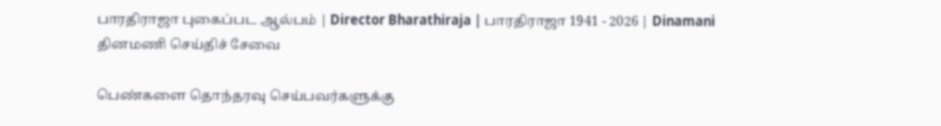பாரதிராஜா புகைப்பட ஆல்பம் | Director Bharathiraja | பாரதிராஜா 1941 - 2026 | Dinamani
தினமணி செய்திச் சேவை

பெண்களை தொந்தரவு செய்பவர்களுக்கு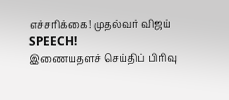எச்சரிக்கை! முதல்வர் விஜய் SPEECH!
இணையதளச் செய்திப் பிரிவு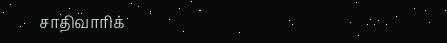சாதிவாரிக்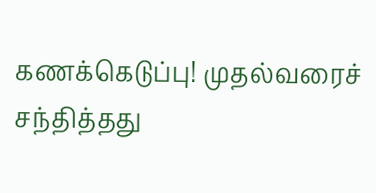கணக்கெடுப்பு! முதல்வரைச் சந்தித்தது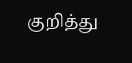குறித்து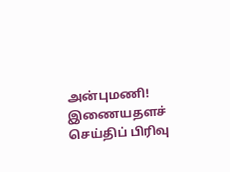அன்புமணி!
இணையதளச் செய்திப் பிரிவு